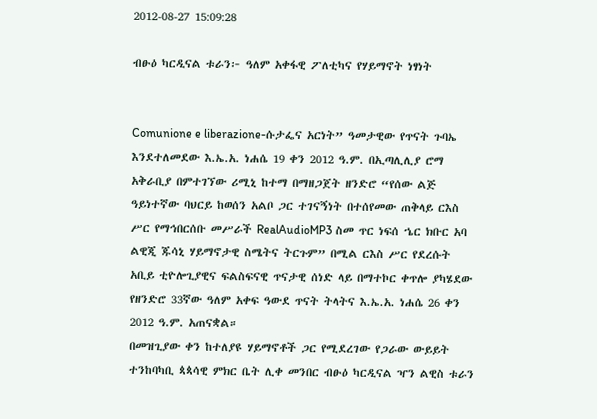2012-08-27 15:09:28

ብፁዕ ካርዲናል ቱራን፦ ዓለም አቀፋዊ ፖለቲካና የሃይማኖት ነፃነት


Comunione e liberazione-ሱታፌና አርነት” ዓመታዊው የጥናት ጉባኤ እንደተለመደው እ.ኤ.አ. ነሐሴ 19 ቀን 2012 ዓ.ም. በኢጣሊሊያ ሮማ አቅራቢያ በምተገኘው ሪሚኒ ከተማ በማዘጋጀት ዘንድሮ “የሰው ልጅ ዓይነተኛው ባህርይ ከወሰን አልቦ ጋር ተገናኝነት በተሰየመው ጠቅላይ ርእስ ሥር የማኅበርሰቡ መሥራች RealAudioMP3 ስመ ጥር ነፍሰ ኄር ክቡር አባ ልዊጂ ጁሳኒ ሃይማኖታዊ ስሜትና ትርጉም” በሚል ርእስ ሥር የደረሱት አቢይ ቲዮሎጊያዊና ፍልስፍናዊ ጥናታዊ ሰነድ ላይ በማተኮር ቀጥሎ ያካሄደው የዘንድሮ 33ኛው ዓለም አቀፍ ዓውደ ጥናት ትላትና እ.ኤ.አ. ነሐሴ 26 ቀን 2012 ዓ.ም. አጠናቋል።
በመዝጊያው ቀን ከተለያዩ ሃይማኖቶች ጋር የሚደረገው የጋራው ውይይት ተንከባካቢ ጳጳሳዊ ምክር ቤት ሊቀ መንበር ብፁዕ ካርዲናል ዣን ልዊስ ቱራን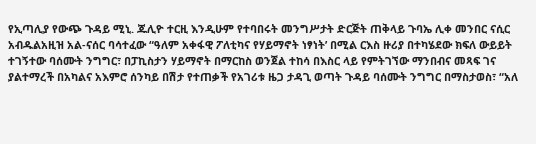የኢጣሊያ የውጭ ጉዳይ ሚኒ. ጁሊዮ ተርዚ እንዲሁም የተባበሩት መንግሥታት ድርጅት ጠቅላይ ጉባኤ ሊቀ መንበር ናሲር አብዱልአዚዝ አል-ናሰር ባሳተፈው “ዓለም አቀፋዊ ፖለቲካና የሃይማኖት ነፃነት’ በሚል ርእስ ዙሪያ በተካሄደው ክፍለ ውይይት ተገኝተው ባሰሙት ንግግር፣ በፓኪስታን ሃይማኖት በማርከስ ወንጀል ተከሳ በእስር ላይ የምትገኘው ማንበብና መጻፍ ገና ያልተማረች በአካልና አእምሮ ሰንካይ በሽታ የተጠቃች የአገሪቱ ዜጋ ታዳጊ ወጣት ጉዳይ ባሰሙት ንግግር በማስታወስ፣ “አለ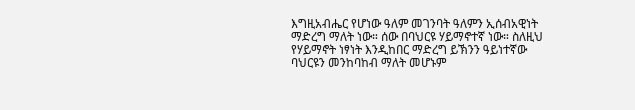እግዚአብሔር የሆነው ዓለም መገንባት ዓለምን ኢሰብአዊነት ማድረግ ማለት ነው። ሰው በባህርዩ ሃይማኖተኛ ነው። ስለዚህ የሃይማኖት ነፃነት እንዲከበር ማድረግ ይኽንን ዓይነተኛው ባህርዩን መንከባከብ ማለት መሆኑም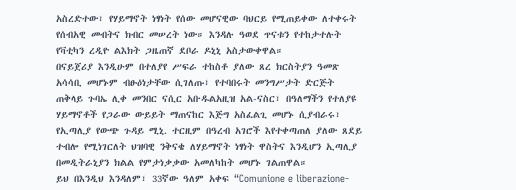አስረድተው፣ የሃይማኖት ነፃነት የሰው መሆናዊው ባህርይ የሚጠይቀው ለተቀሩት የሰብአዊ መብትና ክብር መሠረት ነው። እንዳሉ ዓወደ ጥናቱን የተከታተሉት የቫቲካን ረዲዮ ልእክት ጋዜጠኛ ደቦራ ዶኒኒ አስታውቀዋል።
በናይጀሪያ እንዲሁም በተለያየ ሥፍራ ተከስቶ ያለው ጸረ ክርስትያን ዓመጽ አሳሳቢ መሆኑም ብፁዕነታቸው ሲገለጡ፣ የተባበሩት መንግሥታት ድርጅት ጠቅላይ ጉባኤ ሊቀ መንበር ናሲር አቡዱልአዚዝ አል-ናስር፣ በዓለማችን የተለያዩ ሃይማኖቶች የጋራው ውይይት ማጠናከር እጅግ አስፈልጊ መሆኑ ሲያብራሩ፣ የኢጣሊያ የውጭ ጉዳይ ሚኒ. ተርዚም በዓረብ አገሮች እየተቀጣጠለ ያለው ጸደይ ተብሎ የሚነገርለት ህዝባዊ ንቅናቄ ለሃይማኖት ነፃነት ዋስትና እንዲሆን ኢጣሊያ በመዲትራኒያን ክልል የምታነቃቃው አመለካከት መሆኑ ገልጠዋል።
ይህ በእንዲህ እንዳለም፣ 33ኛው ዓለም አቀፍ “Comunione e liberazione-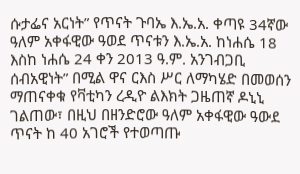ሱታፌና አርነት” የጥናት ጉባኤ እ.ኤ.አ. ቀጣዩ 34ኛው ዓለም አቀፋዊው ዓወደ ጥናቱን እ.ኤ.አ. ከነሐሴ 18 እስከ ነሐሴ 24 ቀን 2013 ዓ.ም. አንገብጋቢ ሰብአዊነት” በሚል ዋና ርእስ ሥር ለማካሄድ በመወሰን ማጠናቀቁ የቫቲካን ረዲዮ ልእክት ጋዜጠኛ ዶኒኒ ገልጠው፣ በዚህ በዘንድሮው ዓለም አቀፋዊው ዓውደ ጥናት ከ 40 አገሮች የተወጣጡ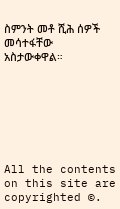ስምንት መቶ ሺሕ ሰዎች መሳተፋቸው አስታውቀዋል።







All the contents on this site are copyrighted ©.